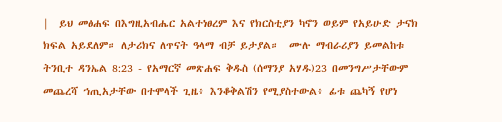|  ይህ መፅሐፍ በእግዚአብሔር አልተነፀረም እና የክርስቲያን ካኖን ወይም የአይሁድ ታናክ ክፍል አይደለም። ለታሪክና ለጥናት ዓላማ ብቻ ይታያል።  ሙሉ ማብራሪያን ይመልከቱ  ትንቢተ ዳንኤል 8:23 - የአማርኛ መጽሐፍ ቅዱስ (ሰማንያ አሃዱ)23 በመንግሥታቸውም መጨረሻ ኀጢአታቸው በተሞላች ጊዜ፥ እንቆቅልሽን የሚያስተውል፥ ፊቱ ጨካኝ የሆነ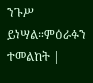ንጉሥ ይነሣል።ምዕራፉን ተመልከት |